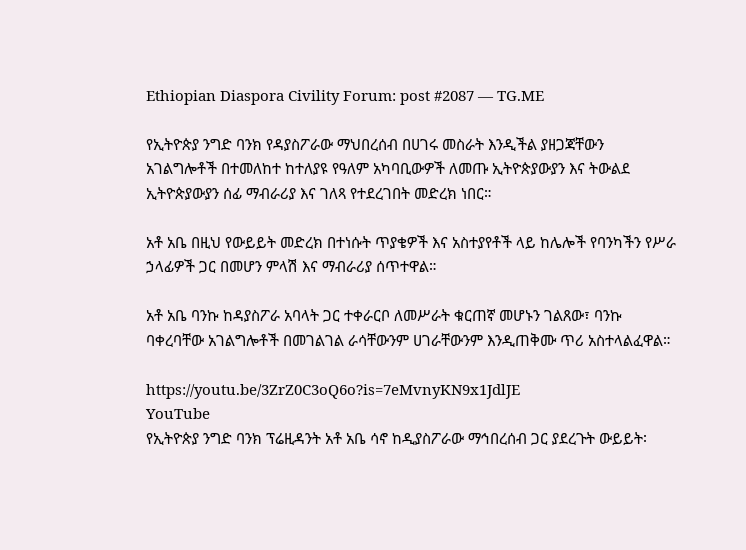Ethiopian Diaspora Civility Forum: post #2087 — TG.ME

የኢትዮጵያ ንግድ ባንክ የዳያስፖራው ማህበረሰብ በሀገሩ መስራት እንዲችል ያዘጋጃቸውን አገልግሎቶች በተመለከተ ከተለያዩ የዓለም አካባቢውዎች ለመጡ ኢትዮጵያውያን እና ትውልደ ኢትዮጵያውያን ሰፊ ማብራሪያ እና ገለጻ የተደረገበት መድረክ ነበር።

አቶ አቤ በዚህ የውይይት መድረክ በተነሱት ጥያቄዎች እና አስተያየቶች ላይ ከሌሎች የባንካችን የሥራ ኃላፊዎች ጋር በመሆን ምላሽ እና ማብራሪያ ሰጥተዋል።

አቶ አቤ ባንኩ ከዳያስፖራ አባላት ጋር ተቀራርቦ ለመሥራት ቁርጠኛ መሆኑን ገልጸው፣ ባንኩ ባቀረባቸው አገልግሎቶች በመገልገል ራሳቸውንም ሀገራቸውንም እንዲጠቅሙ ጥሪ አስተላልፈዋል።

https://youtu.be/3ZrZ0C3oQ6o?is=7eMvnyKN9x1JdlJE
YouTube
የኢትዮጵያ ንግድ ባንክ ፕሬዚዳንት አቶ አቤ ሳኖ ከዲያስፖራው ማኅበረሰብ ጋር ያደረጉት ውይይት፡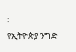፡
የኢትዮጵያ ንግድ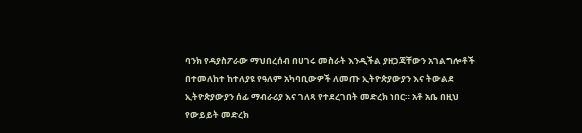ባንክ የዳያስፖራው ማህበረሰብ በሀገሩ መስራት እንዲችል ያዘጋጃቸውን አገልግሎቶች በተመለከተ ከተለያዩ የዓለም አካባቢውዎች ለመጡ ኢትዮጵያውያን እና ትውልደ ኢትዮጵያውያን ሰፊ ማብራሪያ እና ገለጻ የተደረገበት መድረክ ነበር። አቶ አቤ በዚህ የውይይት መድረክ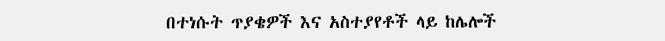በተነሱት ጥያቄዎች እና አስተያየቶች ላይ ከሌሎች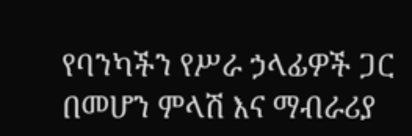የባንካችን የሥራ ኃላፊዎች ጋር በመሆን ምላሽ እና ማብራሪያ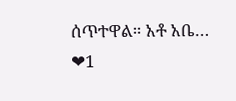ሰጥተዋል። አቶ አቤ…
❤1